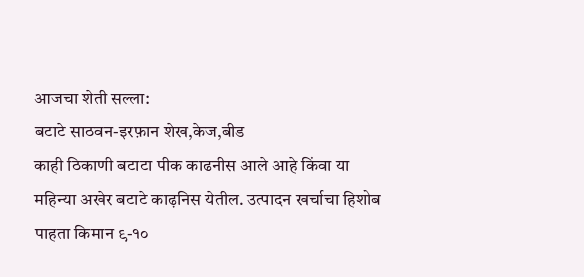आजचा शेती सल्ला:
बटाटे साठवन-इरफ़ान शेख,केज,बीड
काही ठिकाणी बटाटा पीक काढनीस आले आहे किंवा या महिन्या अखेर बटाटे काढ़निस येतील. उत्पादन खर्चाचा हिशोब पाहता किमान ९-१०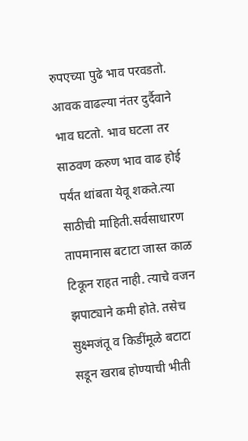रुपएच्या पुढे भाव परवडतो. आवक वाढल्या नंतर दुर्दैवाने भाव घटतो. भाव घटला तर साठवण करुण भाव वाढ होई पर्यंत थांबता येवू शकते.त्या साठीची माहिती.सर्वसाधारण तापमानास बटाटा जास्त काळ टिकून राहत नाही. त्याचे वजन झपाट्याने कमी होते. तसेच सुक्ष्मजंतू व किडींमूळे बटाटा सडून खराब होण्याची भीती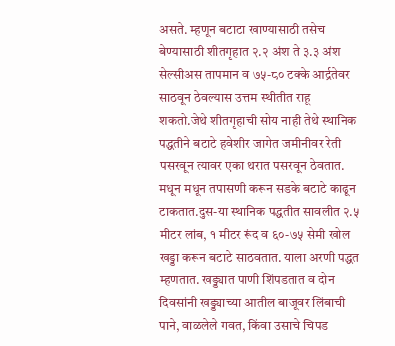असते. म्हणून बटाटा खाण्यासाठी तसेच बेण्यासाठी शीतगृहात २.२ अंश ते ३.३ अंश सेल्सीअस तापमान व ७५-८० टक्के आर्द्रतेवर साठवून ठेवल्यास उत्तम स्थीतीत राहू शकतो.जेथे शीतगृहाची सोय नाही तेथे स्थानिक पद्धतीने बटाटे हवेशीर जागेत जमीनीवर रेती पसरवून त्यावर एका थरात पसरवून ठेवतात. मधून मधून तपासणी करून सडके बटाटे काढून टाकतात.दुस-या स्थानिक पद्धतीत सावलीत २.५ मीटर लांब, १ मीटर रूंद व ६०-७५ सेमी खोल खड्डा करून बटाटे साठवतात. याला अरणी पद्धत म्हणतात. खड्ड्यात पाणी शिंपडतात व दोन दिवसांनी खड्ड्याच्या आतील बाजूवर लिंबाची पाने, वाळलेले गवत, किंवा उसाचे चिपड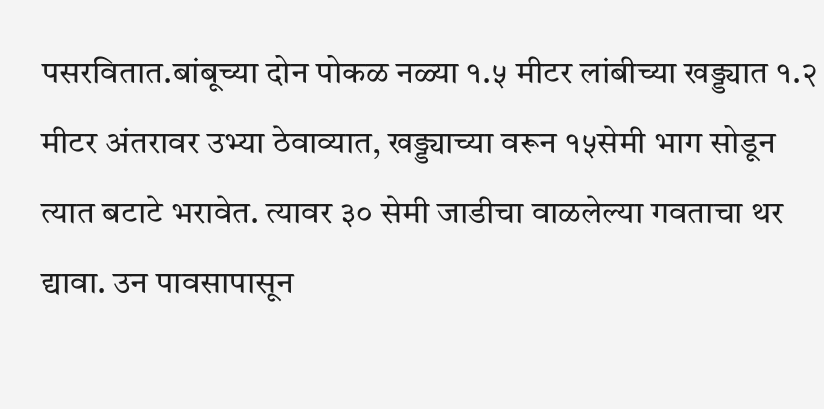पसरवितात.बांबूच्या दोन पोकळ नळ्या १.५ मीटर लांबीच्या खड्ड्यात १.२ मीटर अंतरावर उभ्या ठेवाव्यात, खड्ड्याच्या वरून १५सेमी भाग सोडून त्यात बटाटे भरावेत. त्यावर ३० सेमी जाडीचा वाळलेल्या गवताचा थर द्यावा. उन पावसापासून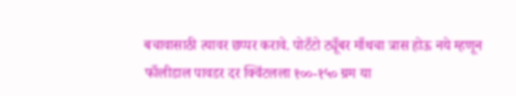बचावासाठी त्यावर छप्पर करावे. पोटँटो ट्यूँबर माँथचा त्रास होऊ नये म्हणून फाँलीडाल पावडर दर क्विंटलला १००-१५० ग्रम या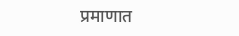प्रमाणात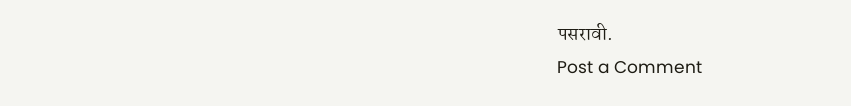पसरावी.
Post a Comment